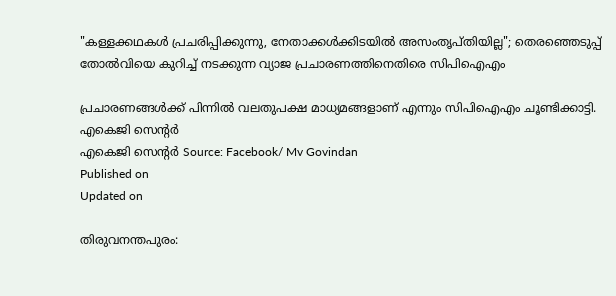"കള്ളക്കഥകൾ പ്രചരിപ്പിക്കുന്നു, നേതാക്കൾക്കിടയിൽ അസംതൃപ്തിയില്ല"; തെരഞ്ഞെടുപ്പ് തോൽവിയെ കുറിച്ച് നടക്കുന്ന വ്യാജ പ്രചാരണത്തിനെതിരെ സിപിഐഎം

പ്രചാരണങ്ങൾക്ക് പിന്നിൽ വലതുപക്ഷ മാധ്യമങ്ങളാണ് എന്നും സിപിഐഎം ചൂണ്ടിക്കാട്ടി.
എകെജി സെൻ്റർ
എകെജി സെൻ്റർ Source: Facebook/ Mv Govindan
Published on
Updated on

തിരുവനന്തപുരം: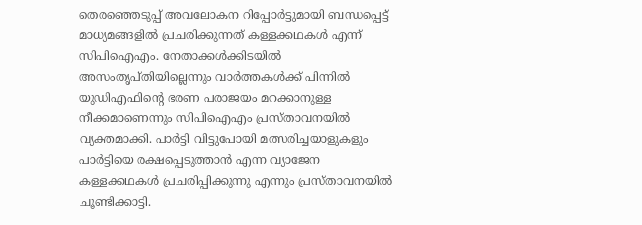തെരഞ്ഞെടുപ്പ് അവലോകന റിപ്പോർട്ടുമായി ബന്ധപ്പെട്ട് മാധ്യമങ്ങളിൽ പ്രചരിക്കുന്നത് കള്ളക്കഥകൾ എന്ന് സിപിഐഎം. നേതാക്കൾക്കിടയിൽ അസംതൃപ്തിയില്ലെന്നും വാർത്തകൾക്ക് പിന്നിൽ യുഡിഎഫിൻ്റെ ഭരണ പരാജയം മറക്കാനുള്ള നീക്കമാണെന്നും സിപിഐഎം പ്രസ്താവനയിൽ വ്യക്തമാക്കി. പാർട്ടി വിട്ടുപോയി മത്സരിച്ചയാളുകളും പാർട്ടിയെ രക്ഷപ്പെടുത്താൻ എന്ന വ്യാജേന കള്ളക്കഥകൾ പ്രചരിപ്പിക്കുന്നു എന്നും പ്രസ്താവനയിൽ ചൂണ്ടിക്കാട്ടി.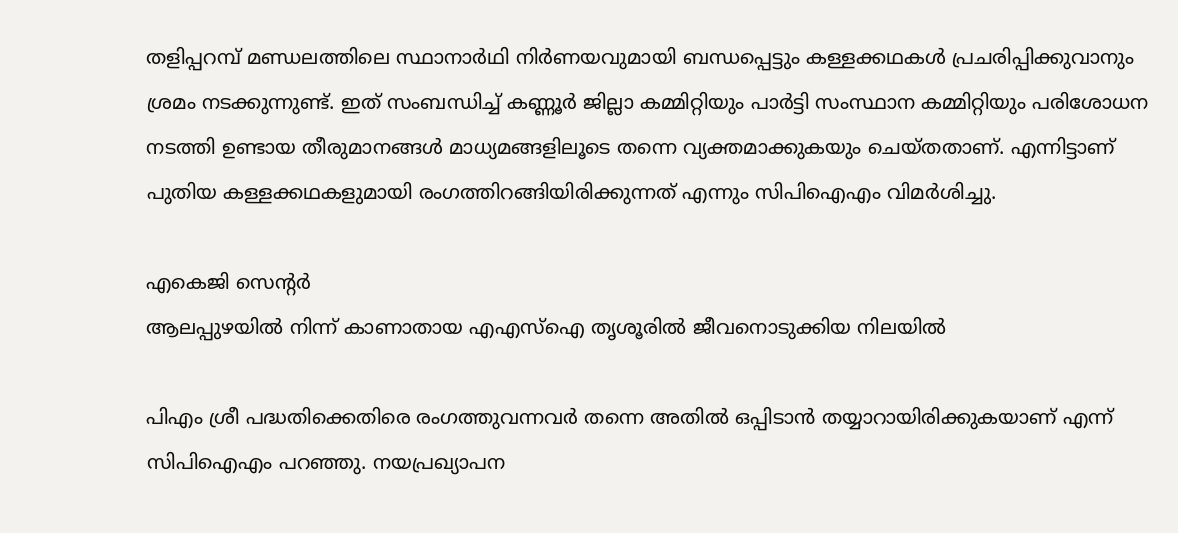തളിപ്പറമ്പ്‌ മണ്ഡലത്തിലെ സ്ഥാനാര്‍ഥി നിര്‍ണയവുമായി ബന്ധപ്പെട്ടും കള്ളക്കഥകള്‍ പ്രചരിപ്പിക്കുവാനും ശ്രമം നടക്കുന്നുണ്ട്. ഇത്‌ സംബന്ധിച്ച്‌ കണ്ണൂര്‍ ജില്ലാ കമ്മിറ്റിയും പാര്‍ട്ടി സംസ്ഥാന കമ്മിറ്റിയും പരിശോധന നടത്തി ഉണ്ടായ തീരുമാനങ്ങള്‍ മാധ്യമങ്ങളിലൂടെ തന്നെ വ്യക്തമാക്കുകയും ചെയ്‌തതാണ്‌. എന്നിട്ടാണ്‌ പുതിയ കള്ളക്കഥകളുമായി രംഗത്തിറങ്ങിയിരിക്കുന്നത്‌ എന്നും സിപിഐഎം വിമർശിച്ചു.

എകെജി സെൻ്റർ
ആലപ്പുഴയിൽ നിന്ന് കാണാതായ എഎസ്ഐ തൃശൂരിൽ ജീവനൊടുക്കിയ നിലയിൽ

പിഎം ശ്രീ പദ്ധതിക്കെതിരെ രംഗത്തുവന്നവര്‍ തന്നെ അതില്‍ ഒപ്പിടാന്‍ തയ്യാറായിരിക്കുകയാണ്‌ എന്ന് സിപിഐഎം പറഞ്ഞു. നയപ്രഖ്യാപന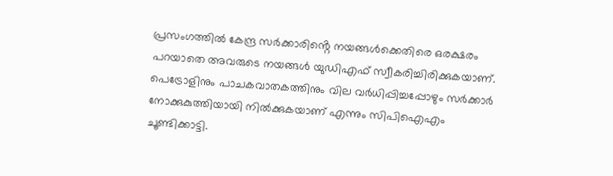പ്രസംഗത്തില്‍ കേന്ദ്ര സര്‍ക്കാരിൻ്റെ നയങ്ങള്‍ക്കെതിരെ ഒരക്ഷരം പറയാതെ അവരുടെ നയങ്ങള്‍ യുഡിഎഫ്‌ സ്വീകരിച്ചിരിക്കുകയാണ്‌. പെട്രോളിനും പാചകവാതകത്തിനും വില വര്‍ധിപ്പിച്ചപ്പോഴും സര്‍ക്കാര്‍ നോക്കുകുത്തിയായി നില്‍ക്കുകയാണ്‌ എന്നും സിപിഐഎം ചൂണ്ടിക്കാട്ടി.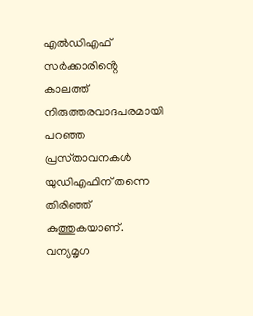എല്‍ഡിഎഫ്‌ സര്‍ക്കാരിൻ്റെ കാലത്ത്‌ നിരുത്തരവാദപരമായി പറഞ്ഞ പ്രസ്‌താവനകള്‍ യുഡിഎഫിന്‌ തന്നെ തിരിഞ്ഞ്‌ കുത്തുകയാണ്‌. വന്യമൃഗ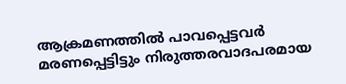ആക്രമണത്തില്‍ പാവപ്പെട്ടവര്‍ മരണപ്പെട്ടിട്ടും നിരുത്തരവാദപരമായ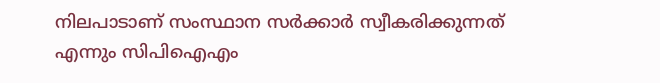നിലപാടാണ്‌ സംസ്ഥാന സര്‍ക്കാര്‍ സ്വീകരിക്കുന്നത്‌ എന്നും സിപിഐഎം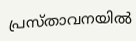പ്രസ്താവനയിൽ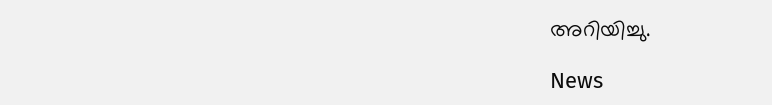അറിയിച്ചു.

News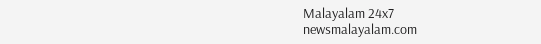Malayalam 24x7
newsmalayalam.com